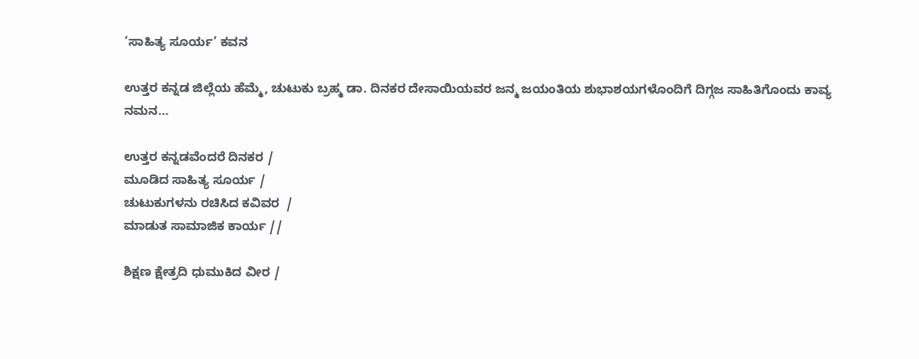‘ಸಾಹಿತ್ಯ ಸೂರ್ಯ’ ಕವನ

ಉತ್ತರ ಕನ್ನಡ ಜಿಲ್ಲೆಯ ಹೆಮ್ಮೆ, ಚುಟುಕು ಬ್ರಹ್ಮ ಡಾ. ದಿನಕರ ದೇಸಾಯಿಯವರ ಜನ್ಮ ಜಯಂತಿಯ ಶುಭಾಶಯಗಳೊಂದಿಗೆ ದಿಗ್ಗಜ ಸಾಹಿತಿಗೊಂದು ಕಾವ್ಯ ನಮನ…

ಉತ್ತರ ಕನ್ನಡವೆಂದರೆ ದಿನಕರ /
ಮೂಡಿದ ಸಾಹಿತ್ಯ ಸೂರ್ಯ /
ಚುಟುಕುಗಳನು ರಚಿಸಿದ ಕವಿವರ  /
ಮಾಡುತ ಸಾಮಾಜಿಕ ಕಾರ್ಯ //

ಶಿಕ್ಷಣ ಕ್ಷೇತ್ರದಿ ಧುಮುಕಿದ ವೀರ /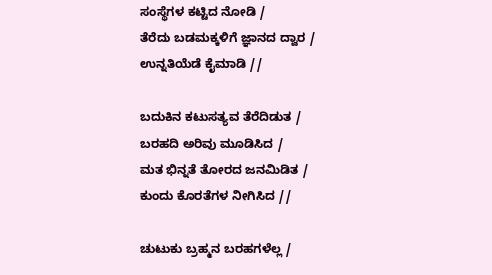ಸಂಸ್ಥೆಗಳ ಕಟ್ಟಿದ ನೋಡಿ /
ತೆರೆದು ಬಡಮಕ್ಕಳಿಗೆ ಜ್ಞಾನದ ದ್ವಾರ /
ಉನ್ನತಿಯೆಡೆ ಕೈಮಾಡಿ //

ಬದುಕಿನ ಕಟುಸತ್ಯವ ತೆರೆದಿಡುತ /
ಬರಹದಿ ಅರಿವು ಮೂಡಿಸಿದ /
ಮತ ಭಿನ್ನತೆ ತೋರದ ಜನಮಿಡಿತ /
ಕುಂದು ಕೊರತೆಗಳ ನೀಗಿಸಿದ //

ಚುಟುಕು ಬ್ರಹ್ಮನ ಬರಹಗಳೆಲ್ಲ /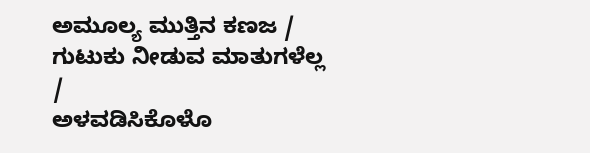ಅಮೂಲ್ಯ ಮುತ್ತಿನ ಕಣಜ /
ಗುಟುಕು ನೀಡುವ ಮಾತುಗಳೆಲ್ಲ /
ಅಳವಡಿಸಿಕೊಳೊ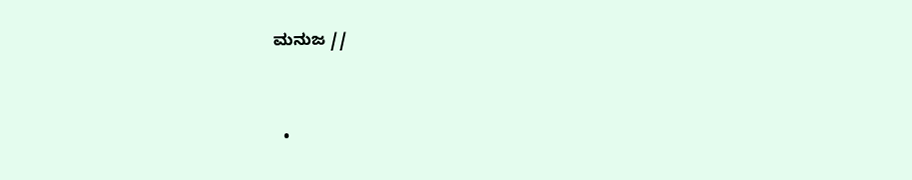ಮನುಜ //


  •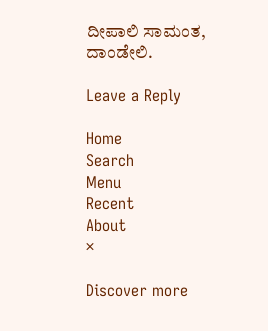ದೀಪಾಲಿ ಸಾಮಂತ, ದಾಂಡೇಲಿ.

Leave a Reply

Home
Search
Menu
Recent
About
×

Discover more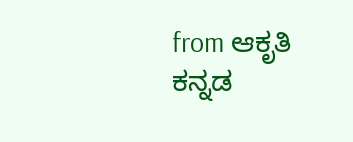from ಆಕೃತಿ ಕನ್ನಡ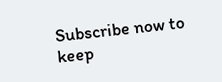Subscribe now to keep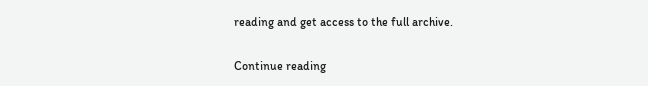reading and get access to the full archive.

Continue reading